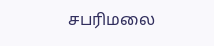சபரிமலை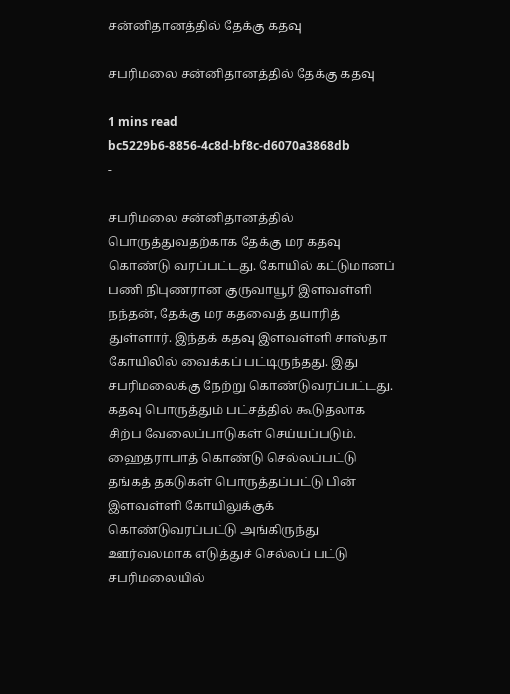சன்னிதானத்தில் தேக்கு கதவு

சபரிமலை சன்னிதானத்தில் தேக்கு கதவு

1 mins read
bc5229b6-8856-4c8d-bf8c-d6070a3868db
-

சபரிமலை சன்னிதானத்தில் பொருத்துவதற்காக தேக்கு மர கதவு கொண்டு வரப்பட்டது. கோயில் கட்டுமானப் பணி நிபுணரான குருவாயூர் இளவள்ளி நந்தன், தேக்கு மர கதவைத் தயாரித் துள்ளார். இந்தக் கதவு இளவள்ளி சாஸ்தா கோயிலில் வைக்கப் பட்டிருந்தது. இது சபரிமலைக்கு நேற்று கொண்டுவரப்பட்டது. கதவு பொருத்தும் பட்சத்தில் கூடுதலாக சிற்ப வேலைப்பாடுகள் செய்யப்படும். ஹைதராபாத் கொண்டு செல்லப்பட்டு தங்கத் தகடுகள் பொருத்தப்பட்டு பின் இளவள்ளி கோயிலுக்குக் கொண்டுவரப்பட்டு அங்கிருந்து ஊர்வலமாக எடுத்துச் செல்லப் பட்டு சபரிமலையில்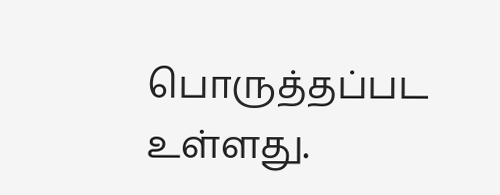பொருத்தப்பட உள்ளது.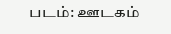படம்: ஊடகம்